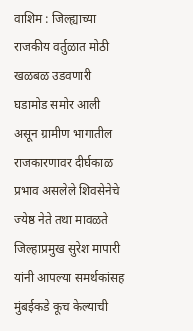वाशिम : जिल्ह्याच्या राजकीय वर्तुळात मोठी खळबळ उडवणारी घडामोड समोर आली असून ग्रामीण भागातील राजकारणावर दीर्घकाळ प्रभाव असलेले शिवसेनेचे ज्येष्ठ नेते तथा मावळते जिल्हाप्रमुख सुरेश मापारी यांनी आपल्या समर्थकांसह मुंबईकडे कूच केल्याची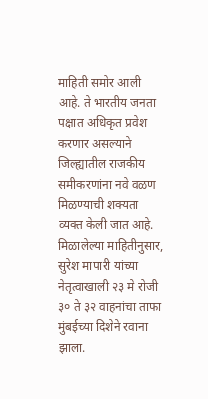माहिती समोर आली आहे. ते भारतीय जनता पक्षात अधिकृत प्रवेश करणार असल्याने जिल्ह्यातील राजकीय समीकरणांना नवे वळण मिळण्याची शक्यता व्यक्त केली जात आहे.
मिळालेल्या माहितीनुसार, सुरेश मापारी यांच्या नेतृत्वाखाली २३ मे रोजी ३० ते ३२ वाहनांचा ताफा मुंबईच्या दिशेने रवाना झाला.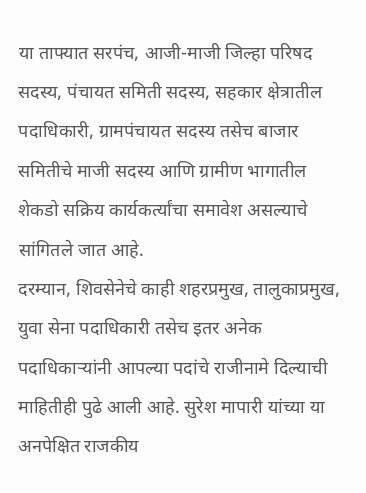या ताफ्यात सरपंच, आजी-माजी जिल्हा परिषद सदस्य, पंचायत समिती सदस्य, सहकार क्षेत्रातील पदाधिकारी, ग्रामपंचायत सदस्य तसेच बाजार समितीचे माजी सदस्य आणि ग्रामीण भागातील शेकडो सक्रिय कार्यकर्त्यांचा समावेश असल्याचे सांगितले जात आहे.
दरम्यान, शिवसेनेचे काही शहरप्रमुख, तालुकाप्रमुख, युवा सेना पदाधिकारी तसेच इतर अनेक पदाधिकाऱ्यांनी आपल्या पदांचे राजीनामे दिल्याची माहितीही पुढे आली आहे. सुरेश मापारी यांच्या या अनपेक्षित राजकीय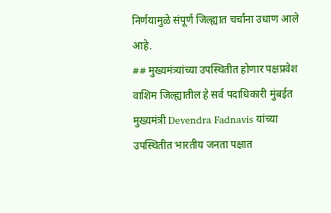निर्णयामुळे संपूर्ण जिल्ह्यात चर्चांना उधाण आले आहे.
## मुख्यमंत्र्यांच्या उपस्थितीत होणार पक्षप्रवेश
वाशिम जिल्ह्यातील हे सर्व पदाधिकारी मुंबईत मुख्यमंत्री Devendra Fadnavis यांच्या उपस्थितीत भारतीय जनता पक्षात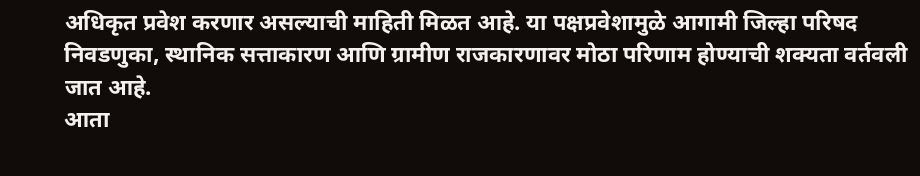अधिकृत प्रवेश करणार असल्याची माहिती मिळत आहे. या पक्षप्रवेशामुळे आगामी जिल्हा परिषद निवडणुका, स्थानिक सत्ताकारण आणि ग्रामीण राजकारणावर मोठा परिणाम होण्याची शक्यता वर्तवली जात आहे.
आता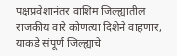पक्षप्रवेशानंतर वाशिम जिल्ह्यातील राजकीय वारे कोणत्या दिशेने वाहणार, याकडे संपूर्ण जिल्ह्याचे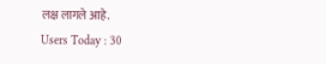लक्ष लागले आहे.
Users Today : 30